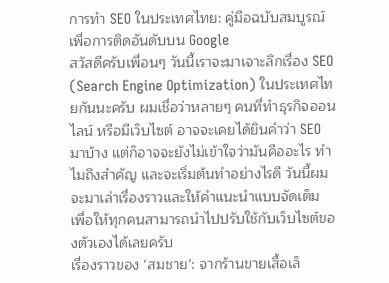การทำ SEO ในประเทศไทย: คู่มือฉบับสมบูรณ์เพื่อการติดอันดับบน Google
สวัสดีครับเพื่อนๆ วันนี้เราจะมาเจาะลึกเรื่อง SEO (Search Engine Optimization) ในประเทศไทยกันนะครับ ผมเชื่อว่าหลายๆ คนที่ทำธุรกิจออนไลน์ หรือมีเว็บไซต์ อาจจะเคยได้ยินคำว่า SEO มาบ้าง แต่ก็อาจจะยังไม่เข้าใจว่ามันคืออะไร ทำไมถึงสำคัญ และจะเริ่มต้นทำอย่างไรดี วันนี้ผมจะมาเล่าเรื่องราวและให้คำแนะนำแบบจัดเต็ม เพื่อให้ทุกคนสามารถนำไปปรับใช้กับเว็บไซต์ของตัวเองได้เลยครับ
เรื่องราวของ ‘สมชาย’: จากร้านขายเสื้อเล็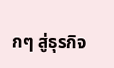กๆ สู่ธุรกิจ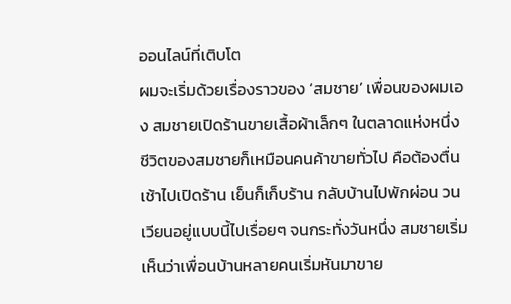ออนไลน์ที่เติบโต
ผมจะเริ่มด้วยเรื่องราวของ ‘สมชาย’ เพื่อนของผมเอง สมชายเปิดร้านขายเสื้อผ้าเล็กๆ ในตลาดแห่งหนึ่ง ชีวิตของสมชายก็เหมือนคนค้าขายทั่วไป คือต้องตื่นเช้าไปเปิดร้าน เย็นก็เก็บร้าน กลับบ้านไปพักผ่อน วนเวียนอยู่แบบนี้ไปเรื่อยๆ จนกระทั่งวันหนึ่ง สมชายเริ่มเห็นว่าเพื่อนบ้านหลายคนเริ่มหันมาขาย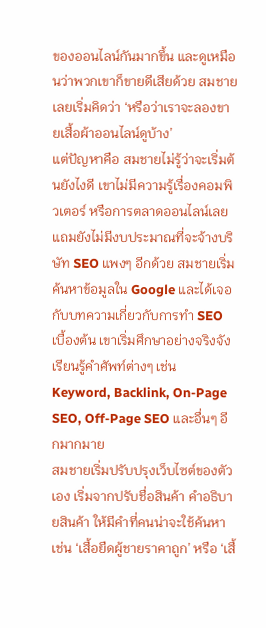ของออนไลน์กันมากขึ้น และดูเหมือนว่าพวกเขาก็ขายดีเสียด้วย สมชายเลยเริ่มคิดว่า ‘หรือว่าเราจะลองขายเสื้อผ้าออนไลน์ดูบ้าง’
แต่ปัญหาคือ สมชายไม่รู้ว่าจะเริ่มต้นยังไงดี เขาไม่มีความรู้เรื่องคอมพิวเตอร์ หรือการตลาดออนไลน์เลย แถมยังไม่มีงบประมาณที่จะจ้างบริษัท SEO แพงๆ อีกด้วย สมชายเริ่มค้นหาข้อมูลใน Google และได้เจอกับบทความเกี่ยวกับการทำ SEO เบื้องต้น เขาเริ่มศึกษาอย่างจริงจัง เรียนรู้คำศัพท์ต่างๆ เช่น Keyword, Backlink, On-Page SEO, Off-Page SEO และอื่นๆ อีกมากมาย
สมชายเริ่มปรับปรุงเว็บไซต์ของตัวเอง เริ่มจากปรับชื่อสินค้า คำอธิบายสินค้า ให้มีคำที่คนน่าจะใช้ค้นหา เช่น ‘เสื้อยืดผู้ชายราคาถูก’ หรือ ‘เสื้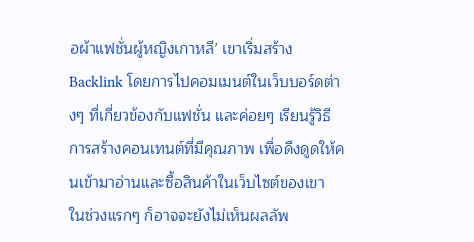อผ้าแฟชั่นผู้หญิงเกาหลี’ เขาเริ่มสร้าง Backlink โดยการไปคอมเมนต์ในเว็บบอร์ดต่างๆ ที่เกี่ยวข้องกับแฟชั่น และค่อยๆ เรียนรู้วิธีการสร้างคอนเทนต์ที่มีคุณภาพ เพื่อดึงดูดให้คนเข้ามาอ่านและซื้อสินค้าในเว็บไซต์ของเขา
ในช่วงแรกๆ ก็อาจจะยังไม่เห็นผลลัพ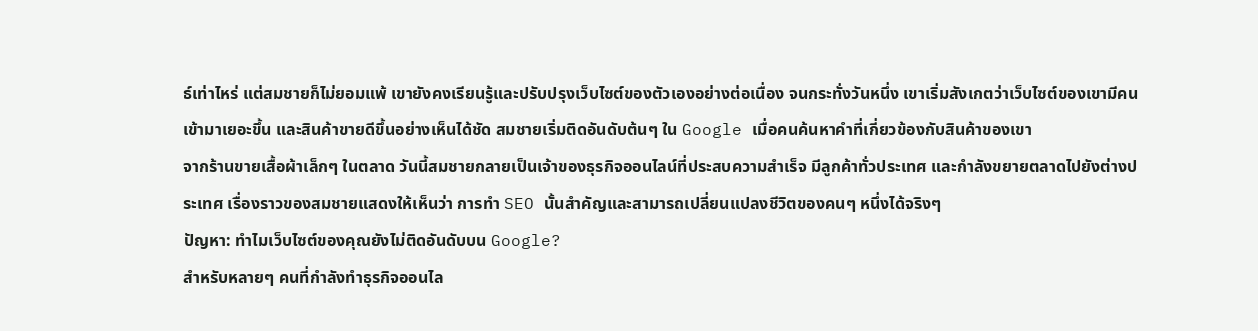ธ์เท่าไหร่ แต่สมชายก็ไม่ยอมแพ้ เขายังคงเรียนรู้และปรับปรุงเว็บไซต์ของตัวเองอย่างต่อเนื่อง จนกระทั่งวันหนึ่ง เขาเริ่มสังเกตว่าเว็บไซต์ของเขามีคนเข้ามาเยอะขึ้น และสินค้าขายดีขึ้นอย่างเห็นได้ชัด สมชายเริ่มติดอันดับต้นๆ ใน Google เมื่อคนค้นหาคำที่เกี่ยวข้องกับสินค้าของเขา
จากร้านขายเสื้อผ้าเล็กๆ ในตลาด วันนี้สมชายกลายเป็นเจ้าของธุรกิจออนไลน์ที่ประสบความสำเร็จ มีลูกค้าทั่วประเทศ และกำลังขยายตลาดไปยังต่างประเทศ เรื่องราวของสมชายแสดงให้เห็นว่า การทำ SEO นั้นสำคัญและสามารถเปลี่ยนแปลงชีวิตของคนๆ หนึ่งได้จริงๆ
ปัญหา: ทำไมเว็บไซต์ของคุณยังไม่ติดอันดับบน Google?
สำหรับหลายๆ คนที่กำลังทำธุรกิจออนไล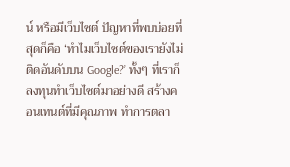น์ หรือมีเว็บไซต์ ปัญหาที่พบบ่อยที่สุดก็คือ ‘ทำไมเว็บไซต์ของเรายังไม่ติดอันดับบน Google?’ ทั้งๆ ที่เราก็ลงทุนทำเว็บไซต์มาอย่างดี สร้างคอนเทนต์ที่มีคุณภาพ ทำการตลา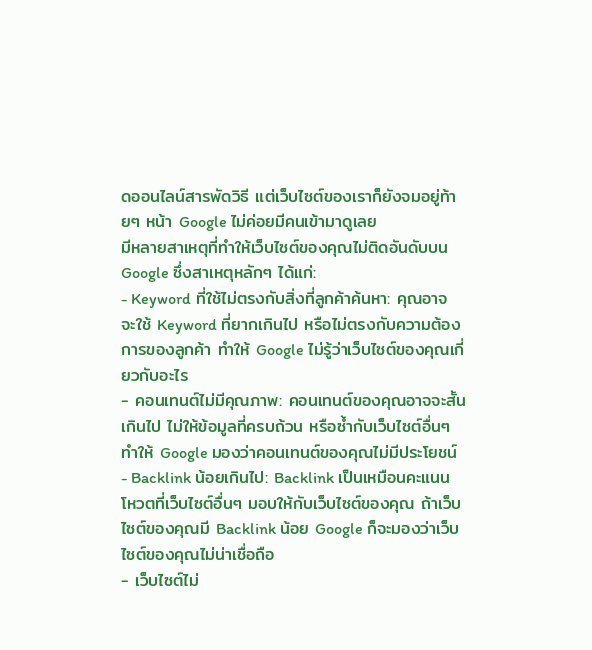ดออนไลน์สารพัดวิธี แต่เว็บไซต์ของเราก็ยังจมอยู่ท้ายๆ หน้า Google ไม่ค่อยมีคนเข้ามาดูเลย
มีหลายสาเหตุที่ทำให้เว็บไซต์ของคุณไม่ติดอันดับบน Google ซึ่งสาเหตุหลักๆ ได้แก่:
- Keyword ที่ใช้ไม่ตรงกับสิ่งที่ลูกค้าค้นหา: คุณอาจจะใช้ Keyword ที่ยากเกินไป หรือไม่ตรงกับความต้องการของลูกค้า ทำให้ Google ไม่รู้ว่าเว็บไซต์ของคุณเกี่ยวกับอะไร
- คอนเทนต์ไม่มีคุณภาพ: คอนเทนต์ของคุณอาจจะสั้นเกินไป ไม่ให้ข้อมูลที่ครบถ้วน หรือซ้ำกับเว็บไซต์อื่นๆ ทำให้ Google มองว่าคอนเทนต์ของคุณไม่มีประโยชน์
- Backlink น้อยเกินไป: Backlink เป็นเหมือนคะแนนโหวตที่เว็บไซต์อื่นๆ มอบให้กับเว็บไซต์ของคุณ ถ้าเว็บไซต์ของคุณมี Backlink น้อย Google ก็จะมองว่าเว็บไซต์ของคุณไม่น่าเชื่อถือ
- เว็บไซต์ไม่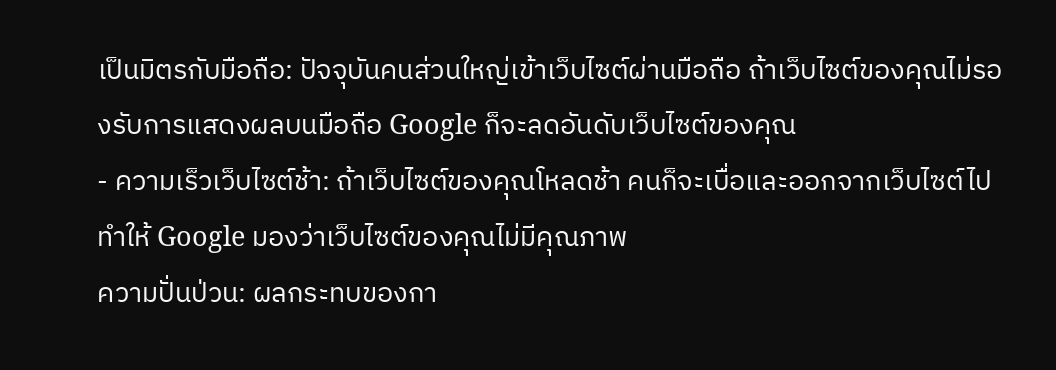เป็นมิตรกับมือถือ: ปัจจุบันคนส่วนใหญ่เข้าเว็บไซต์ผ่านมือถือ ถ้าเว็บไซต์ของคุณไม่รองรับการแสดงผลบนมือถือ Google ก็จะลดอันดับเว็บไซต์ของคุณ
- ความเร็วเว็บไซต์ช้า: ถ้าเว็บไซต์ของคุณโหลดช้า คนก็จะเบื่อและออกจากเว็บไซต์ไป ทำให้ Google มองว่าเว็บไซต์ของคุณไม่มีคุณภาพ
ความปั่นป่วน: ผลกระทบของกา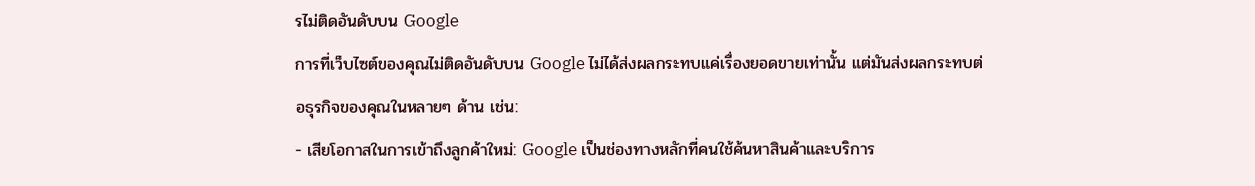รไม่ติดอันดับบน Google
การที่เว็บไซต์ของคุณไม่ติดอันดับบน Google ไม่ได้ส่งผลกระทบแค่เรื่องยอดขายเท่านั้น แต่มันส่งผลกระทบต่อธุรกิจของคุณในหลายๆ ด้าน เช่น:
- เสียโอกาสในการเข้าถึงลูกค้าใหม่: Google เป็นช่องทางหลักที่คนใช้ค้นหาสินค้าและบริการ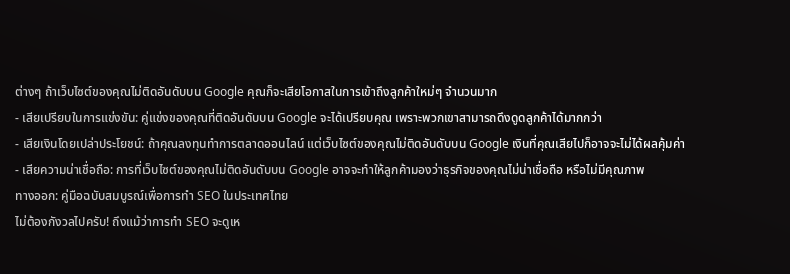ต่างๆ ถ้าเว็บไซต์ของคุณไม่ติดอันดับบน Google คุณก็จะเสียโอกาสในการเข้าถึงลูกค้าใหม่ๆ จำนวนมาก
- เสียเปรียบในการแข่งขัน: คู่แข่งของคุณที่ติดอันดับบน Google จะได้เปรียบคุณ เพราะพวกเขาสามารถดึงดูดลูกค้าได้มากกว่า
- เสียเงินโดยเปล่าประโยชน์: ถ้าคุณลงทุนทำการตลาดออนไลน์ แต่เว็บไซต์ของคุณไม่ติดอันดับบน Google เงินที่คุณเสียไปก็อาจจะไม่ได้ผลคุ้มค่า
- เสียความน่าเชื่อถือ: การที่เว็บไซต์ของคุณไม่ติดอันดับบน Google อาจจะทำให้ลูกค้ามองว่าธุรกิจของคุณไม่น่าเชื่อถือ หรือไม่มีคุณภาพ
ทางออก: คู่มือฉบับสมบูรณ์เพื่อการทำ SEO ในประเทศไทย
ไม่ต้องกังวลไปครับ! ถึงแม้ว่าการทำ SEO จะดูเห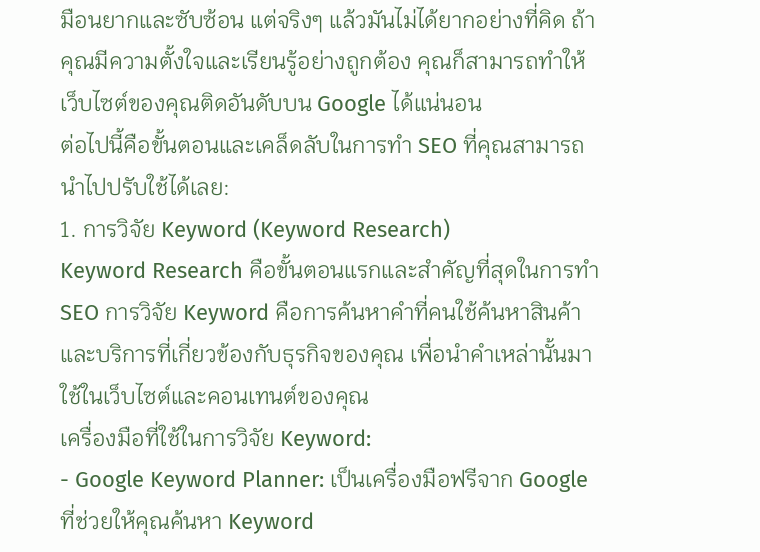มือนยากและซับซ้อน แต่จริงๆ แล้วมันไม่ได้ยากอย่างที่คิด ถ้าคุณมีความตั้งใจและเรียนรู้อย่างถูกต้อง คุณก็สามารถทำให้เว็บไซต์ของคุณติดอันดับบน Google ได้แน่นอน
ต่อไปนี้คือขั้นตอนและเคล็ดลับในการทำ SEO ที่คุณสามารถนำไปปรับใช้ได้เลย:
1. การวิจัย Keyword (Keyword Research)
Keyword Research คือขั้นตอนแรกและสำคัญที่สุดในการทำ SEO การวิจัย Keyword คือการค้นหาคำที่คนใช้ค้นหาสินค้าและบริการที่เกี่ยวข้องกับธุรกิจของคุณ เพื่อนำคำเหล่านั้นมาใช้ในเว็บไซต์และคอนเทนต์ของคุณ
เครื่องมือที่ใช้ในการวิจัย Keyword:
- Google Keyword Planner: เป็นเครื่องมือฟรีจาก Google ที่ช่วยให้คุณค้นหา Keyword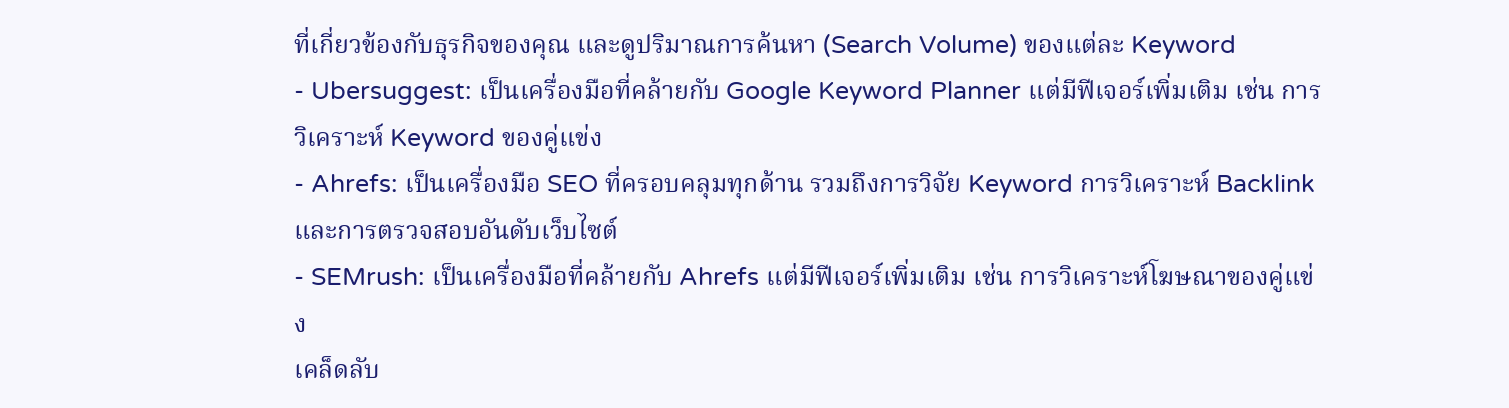ที่เกี่ยวข้องกับธุรกิจของคุณ และดูปริมาณการค้นหา (Search Volume) ของแต่ละ Keyword
- Ubersuggest: เป็นเครื่องมือที่คล้ายกับ Google Keyword Planner แต่มีฟีเจอร์เพิ่มเติม เช่น การวิเคราะห์ Keyword ของคู่แข่ง
- Ahrefs: เป็นเครื่องมือ SEO ที่ครอบคลุมทุกด้าน รวมถึงการวิจัย Keyword การวิเคราะห์ Backlink และการตรวจสอบอันดับเว็บไซต์
- SEMrush: เป็นเครื่องมือที่คล้ายกับ Ahrefs แต่มีฟีเจอร์เพิ่มเติม เช่น การวิเคราะห์โฆษณาของคู่แข่ง
เคล็ดลับ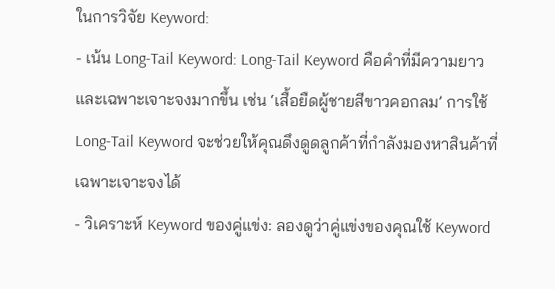ในการวิจัย Keyword:
- เน้น Long-Tail Keyword: Long-Tail Keyword คือคำที่มีความยาวและเฉพาะเจาะจงมากขึ้น เช่น ‘เสื้อยืดผู้ชายสีขาวคอกลม’ การใช้ Long-Tail Keyword จะช่วยให้คุณดึงดูดลูกค้าที่กำลังมองหาสินค้าที่เฉพาะเจาะจงได้
- วิเคราะห์ Keyword ของคู่แข่ง: ลองดูว่าคู่แข่งของคุณใช้ Keyword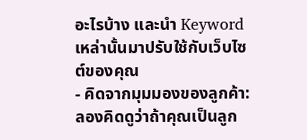อะไรบ้าง และนำ Keyword เหล่านั้นมาปรับใช้กับเว็บไซต์ของคุณ
- คิดจากมุมมองของลูกค้า: ลองคิดดูว่าถ้าคุณเป็นลูก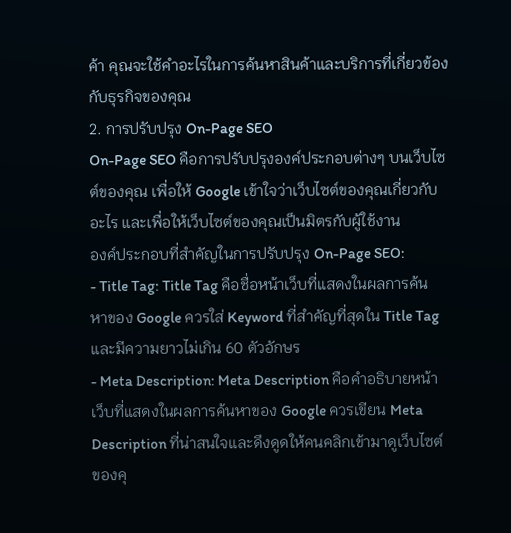ค้า คุณจะใช้คำอะไรในการค้นหาสินค้าและบริการที่เกี่ยวข้องกับธุรกิจของคุณ
2. การปรับปรุง On-Page SEO
On-Page SEO คือการปรับปรุงองค์ประกอบต่างๆ บนเว็บไซต์ของคุณ เพื่อให้ Google เข้าใจว่าเว็บไซต์ของคุณเกี่ยวกับอะไร และเพื่อให้เว็บไซต์ของคุณเป็นมิตรกับผู้ใช้งาน
องค์ประกอบที่สำคัญในการปรับปรุง On-Page SEO:
- Title Tag: Title Tag คือชื่อหน้าเว็บที่แสดงในผลการค้นหาของ Google ควรใส่ Keyword ที่สำคัญที่สุดใน Title Tag และมีความยาวไม่เกิน 60 ตัวอักษร
- Meta Description: Meta Description คือคำอธิบายหน้าเว็บที่แสดงในผลการค้นหาของ Google ควรเขียน Meta Description ที่น่าสนใจและดึงดูดให้คนคลิกเข้ามาดูเว็บไซต์ของคุ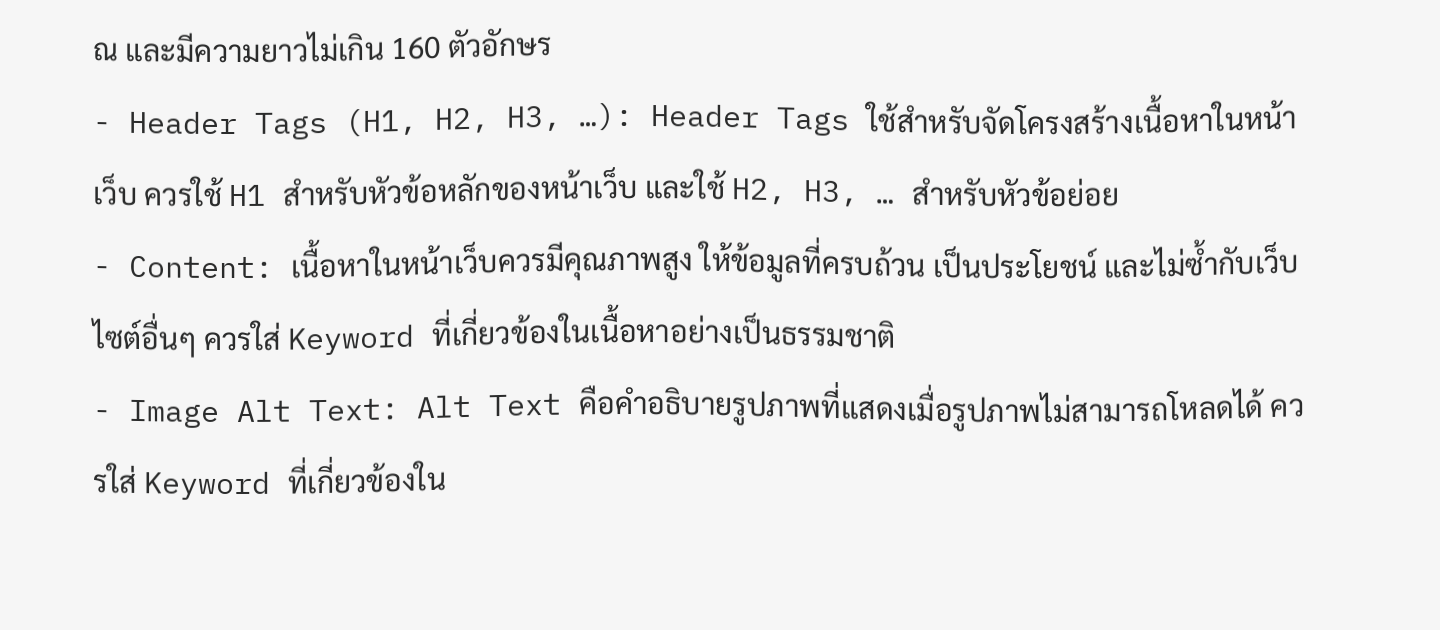ณ และมีความยาวไม่เกิน 160 ตัวอักษร
- Header Tags (H1, H2, H3, …): Header Tags ใช้สำหรับจัดโครงสร้างเนื้อหาในหน้าเว็บ ควรใช้ H1 สำหรับหัวข้อหลักของหน้าเว็บ และใช้ H2, H3, … สำหรับหัวข้อย่อย
- Content: เนื้อหาในหน้าเว็บควรมีคุณภาพสูง ให้ข้อมูลที่ครบถ้วน เป็นประโยชน์ และไม่ซ้ำกับเว็บไซต์อื่นๆ ควรใส่ Keyword ที่เกี่ยวข้องในเนื้อหาอย่างเป็นธรรมชาติ
- Image Alt Text: Alt Text คือคำอธิบายรูปภาพที่แสดงเมื่อรูปภาพไม่สามารถโหลดได้ ควรใส่ Keyword ที่เกี่ยวข้องใน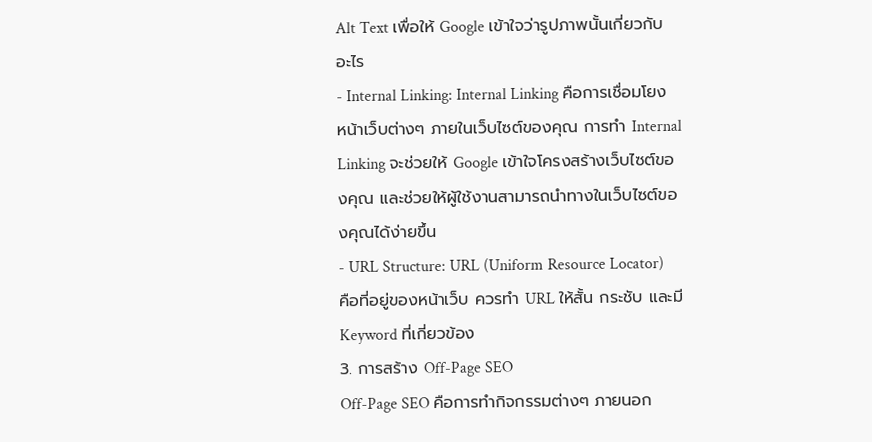Alt Text เพื่อให้ Google เข้าใจว่ารูปภาพนั้นเกี่ยวกับอะไร
- Internal Linking: Internal Linking คือการเชื่อมโยงหน้าเว็บต่างๆ ภายในเว็บไซต์ของคุณ การทำ Internal Linking จะช่วยให้ Google เข้าใจโครงสร้างเว็บไซต์ของคุณ และช่วยให้ผู้ใช้งานสามารถนำทางในเว็บไซต์ของคุณได้ง่ายขึ้น
- URL Structure: URL (Uniform Resource Locator) คือที่อยู่ของหน้าเว็บ ควรทำ URL ให้สั้น กระชับ และมี Keyword ที่เกี่ยวข้อง
3. การสร้าง Off-Page SEO
Off-Page SEO คือการทำกิจกรรมต่างๆ ภายนอก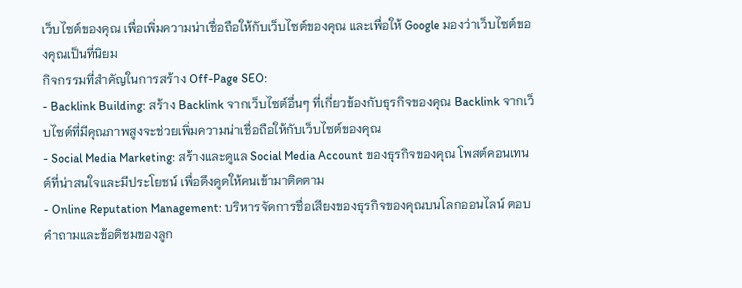เว็บไซต์ของคุณ เพื่อเพิ่มความน่าเชื่อถือให้กับเว็บไซต์ของคุณ และเพื่อให้ Google มองว่าเว็บไซต์ของคุณเป็นที่นิยม
กิจกรรมที่สำคัญในการสร้าง Off-Page SEO:
- Backlink Building: สร้าง Backlink จากเว็บไซต์อื่นๆ ที่เกี่ยวข้องกับธุรกิจของคุณ Backlink จากเว็บไซต์ที่มีคุณภาพสูงจะช่วยเพิ่มความน่าเชื่อถือให้กับเว็บไซต์ของคุณ
- Social Media Marketing: สร้างและดูแล Social Media Account ของธุรกิจของคุณ โพสต์คอนเทนต์ที่น่าสนใจและมีประโยชน์ เพื่อดึงดูดให้คนเข้ามาติดตาม
- Online Reputation Management: บริหารจัดการชื่อเสียงของธุรกิจของคุณบนโลกออนไลน์ ตอบคำถามและข้อติชมของลูก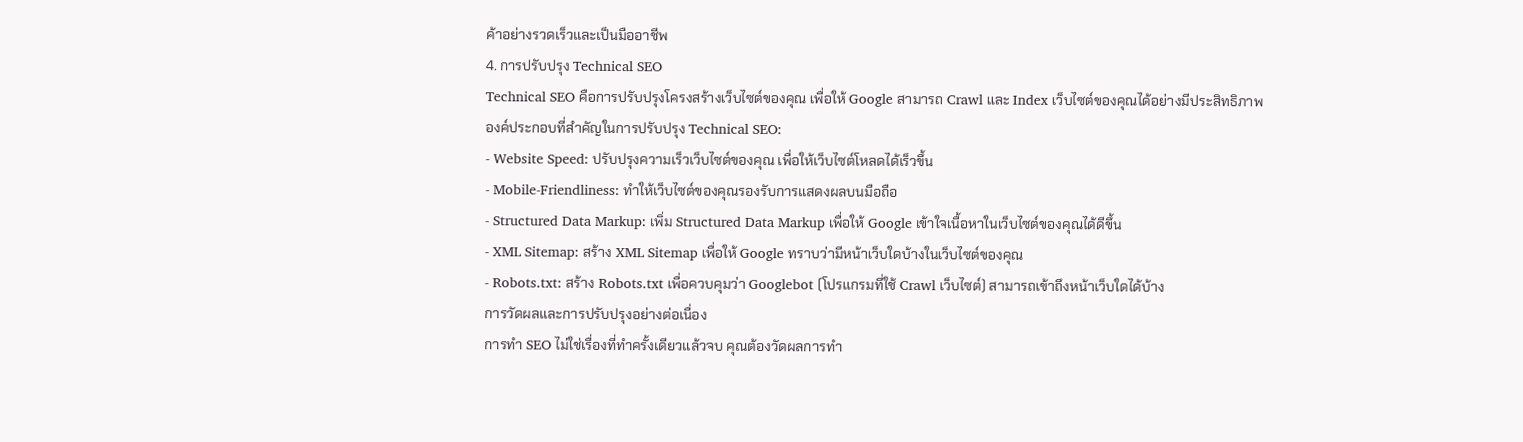ค้าอย่างรวดเร็วและเป็นมืออาชีพ
4. การปรับปรุง Technical SEO
Technical SEO คือการปรับปรุงโครงสร้างเว็บไซต์ของคุณ เพื่อให้ Google สามารถ Crawl และ Index เว็บไซต์ของคุณได้อย่างมีประสิทธิภาพ
องค์ประกอบที่สำคัญในการปรับปรุง Technical SEO:
- Website Speed: ปรับปรุงความเร็วเว็บไซต์ของคุณ เพื่อให้เว็บไซต์โหลดได้เร็วขึ้น
- Mobile-Friendliness: ทำให้เว็บไซต์ของคุณรองรับการแสดงผลบนมือถือ
- Structured Data Markup: เพิ่ม Structured Data Markup เพื่อให้ Google เข้าใจเนื้อหาในเว็บไซต์ของคุณได้ดีขึ้น
- XML Sitemap: สร้าง XML Sitemap เพื่อให้ Google ทราบว่ามีหน้าเว็บใดบ้างในเว็บไซต์ของคุณ
- Robots.txt: สร้าง Robots.txt เพื่อควบคุมว่า Googlebot (โปรแกรมที่ใช้ Crawl เว็บไซต์) สามารถเข้าถึงหน้าเว็บใดได้บ้าง
การวัดผลและการปรับปรุงอย่างต่อเนื่อง
การทำ SEO ไม่ใช่เรื่องที่ทำครั้งเดียวแล้วจบ คุณต้องวัดผลการทำ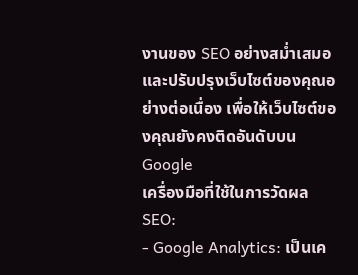งานของ SEO อย่างสม่ำเสมอ และปรับปรุงเว็บไซต์ของคุณอย่างต่อเนื่อง เพื่อให้เว็บไซต์ของคุณยังคงติดอันดับบน Google
เครื่องมือที่ใช้ในการวัดผล SEO:
- Google Analytics: เป็นเค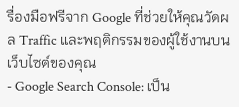รื่องมือฟรีจาก Google ที่ช่วยให้คุณวัดผล Traffic และพฤติกรรมของผู้ใช้งานบนเว็บไซต์ของคุณ
- Google Search Console: เป็น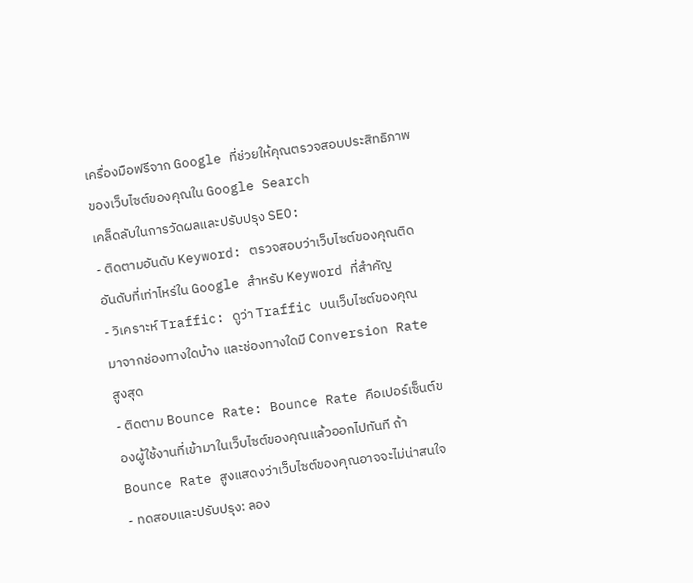เครื่องมือฟรีจาก Google ที่ช่วยให้คุณตรวจสอบประสิทธิภาพของเว็บไซต์ของคุณใน Google Search
เคล็ดลับในการวัดผลและปรับปรุง SEO:
- ติดตามอันดับ Keyword: ตรวจสอบว่าเว็บไซต์ของคุณติดอันดับที่เท่าไหร่ใน Google สำหรับ Keyword ที่สำคัญ
- วิเคราะห์ Traffic: ดูว่า Traffic บนเว็บไซต์ของคุณมาจากช่องทางใดบ้าง และช่องทางใดมี Conversion Rate สูงสุด
- ติดตาม Bounce Rate: Bounce Rate คือเปอร์เซ็นต์ของผู้ใช้งานที่เข้ามาในเว็บไซต์ของคุณแล้วออกไปทันที ถ้า Bounce Rate สูงแสดงว่าเว็บไซต์ของคุณอาจจะไม่น่าสนใจ
- ทดสอบและปรับปรุง: ลอง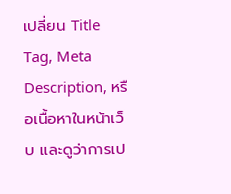เปลี่ยน Title Tag, Meta Description, หรือเนื้อหาในหน้าเว็บ และดูว่าการเป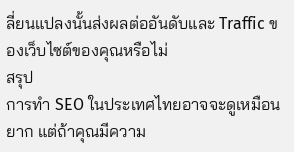ลี่ยนแปลงนั้นส่งผลต่ออันดับและ Traffic ของเว็บไซต์ของคุณหรือไม่
สรุป
การทำ SEO ในประเทศไทยอาจจะดูเหมือนยาก แต่ถ้าคุณมีความ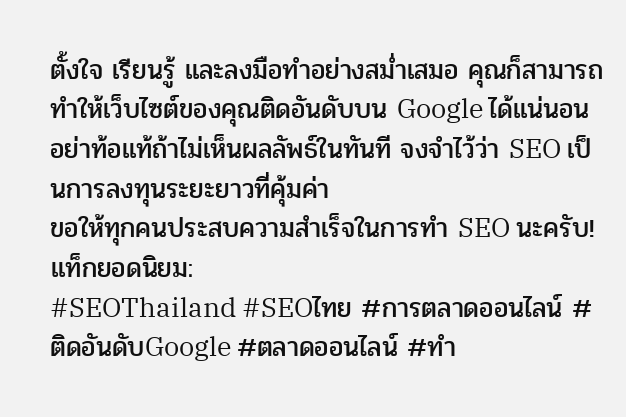ตั้งใจ เรียนรู้ และลงมือทำอย่างสม่ำเสมอ คุณก็สามารถทำให้เว็บไซต์ของคุณติดอันดับบน Google ได้แน่นอน อย่าท้อแท้ถ้าไม่เห็นผลลัพธ์ในทันที จงจำไว้ว่า SEO เป็นการลงทุนระยะยาวที่คุ้มค่า
ขอให้ทุกคนประสบความสำเร็จในการทำ SEO นะครับ!
แท็กยอดนิยม:
#SEOThailand #SEOไทย #การตลาดออนไลน์ #ติดอันดับGoogle #ตลาดออนไลน์ #ทำ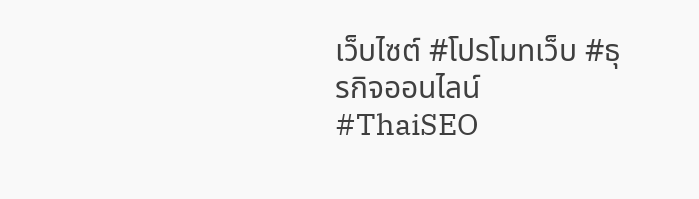เว็บไซต์ #โปรโมทเว็บ #ธุรกิจออนไลน์ #ThaiSEO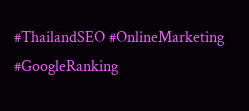#ThailandSEO #OnlineMarketing #GoogleRanking